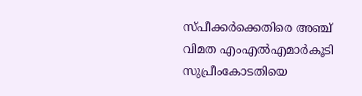സ്പീക്കര്‍ക്കെതിരെ അഞ്ച് വിമത എംഎല്‍എമാര്‍കൂടി സുപ്രീംകോടതിയെ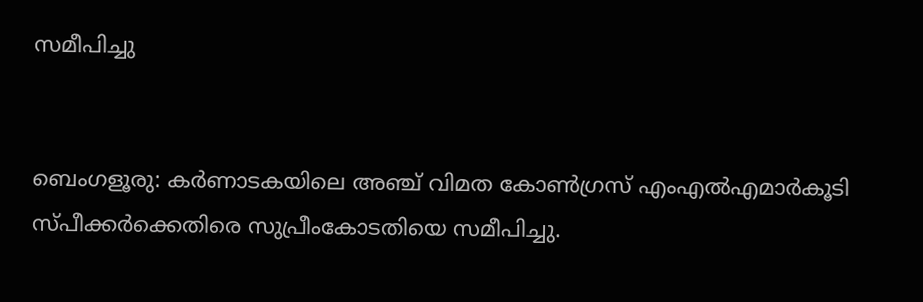സമീപിച്ചു


ബെംഗളൂരു: കർണാടകയിലെ അഞ്ച് വിമത കോൺഗ്രസ് എംഎൽഎമാർകൂടി സ്പീക്കർക്കെതിരെ സുപ്രീംകോടതിയെ സമീപിച്ചു.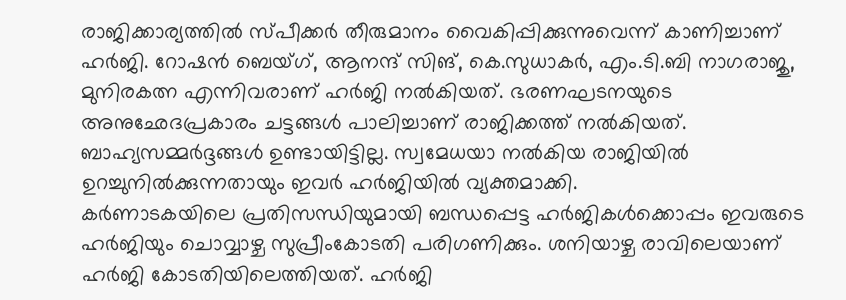രാജിക്കാര്യത്തിൽ സ്പീക്കർ തീരുമാനം വൈകിപ്പിക്കുന്നുവെന്ന് കാണിച്ചാണ് ഹർജി. റോഷൻ ബെയ്ഗ്, ആനന്ദ് സിങ്, കെ.സുധാകർ, എം.ടി.ബി നാഗരാജു, മുനിരകത്ന എന്നിവരാണ് ഹർജി നൽകിയത്. ഭരണഘടനയുടെ അനുഛേദപ്രകാരം ചട്ടങ്ങൾ പാലിച്ചാണ് രാജിക്കത്ത് നൽകിയത്. ബാഹ്യസമ്മർദ്ദങ്ങൾ ഉണ്ടായിട്ടില്ല. സ്വമേധയാ നൽകിയ രാജിയിൽ ഉറച്ചുനിൽക്കുന്നതായും ഇവർ ഹർജിയിൽ വ്യക്തമാക്കി.
കർണാടകയിലെ പ്രതിസന്ധിയുമായി ബന്ധപ്പെട്ട ഹർജികൾക്കൊപ്പം ഇവരുടെ ഹർജിയും ചൊവ്വാഴ്ച സുപ്രീംകോടതി പരിഗണിക്കും. ശനിയാഴ്ച രാവിലെയാണ് ഹർജി കോടതിയിലെത്തിയത്. ഹർജി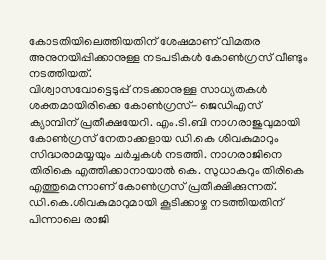കോടതിയിലെത്തിയതിന് ശേഷമാണ് വിമതര അനുനയിപ്പിക്കാനുള്ള നടപടികൾ കോൺഗ്രസ് വീണ്ടും നടത്തിയത്.
വിശ്വാസവോട്ടെടുപ്പ് നടക്കാനുള്ള സാധ്യതകൾ ശക്തമായിരിക്കെ കോൺഗ്രസ്- ജെഡിഎസ് ക്യാമ്പിന് പ്രതീക്ഷയേറി. എം.ടി.ബി നാഗരാജുവുമായി കോൺഗ്രസ് നേതാക്കളായ ഡി.കെ ശിവകുമാറും സിദ്ധരാമയ്യയും ചർച്ചകൾ നടത്തി. നാഗരാജിനെ തിരികെ എത്തിക്കാനായാൽ കെ. സുധാകറും തിരികെ എത്തുമെന്നാണ് കോൺഗ്രസ് പ്രതീക്ഷിക്കുന്നത്.
ഡി.കെ.ശിവകുമാറുമായി കൂടിക്കാഴ്ച നടത്തിയതിന് പിന്നാലെ രാജി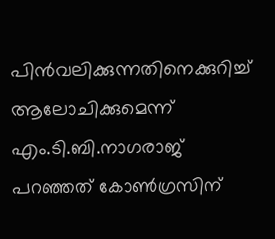പിൻവലിക്കുന്നതിനെക്കുറിച്ച് ആലോചിക്കുമെന്ന് എം.ടി.ബി.നാഗരാജ് പറഞ്ഞത് കോൺഗ്രസിന്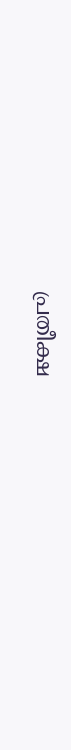പ്രതീക്ഷ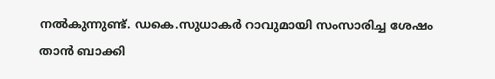നൽകുന്നുണ്ട്. ഡകെ.സുധാകർ റാവുമായി സംസാരിച്ച ശേഷം താൻ ബാക്കി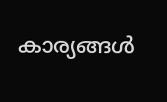കാര്യങ്ങൾ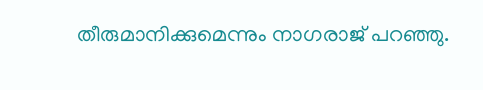തീരുമാനിക്കുമെന്നും നാഗരാജ് പറഞ്ഞു.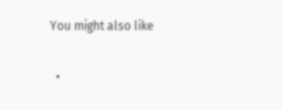You might also like

  •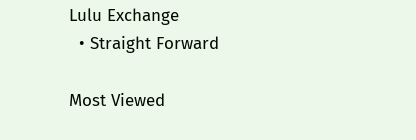Lulu Exchange
  • Straight Forward

Most Viewed